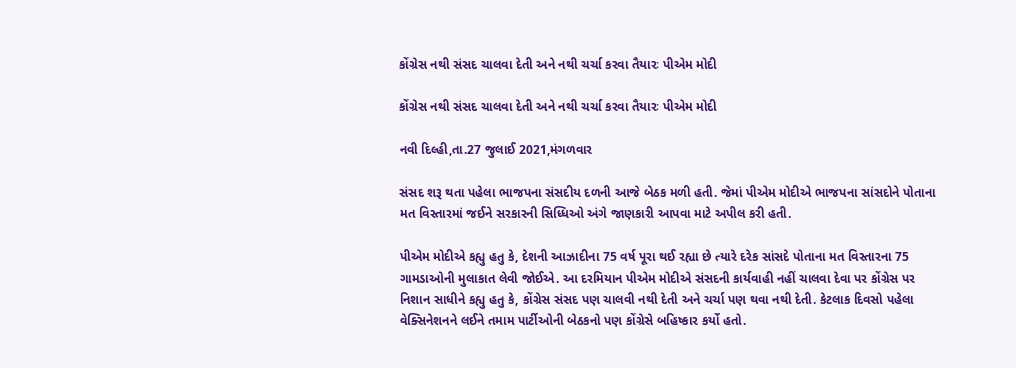કોંગ્રેસ નથી સંસદ ચાલવા દેતી અને નથી ચર્ચા કરવા તૈયારઃ પીએમ મોદી

કોંગ્રેસ નથી સંસદ ચાલવા દેતી અને નથી ચર્ચા કરવા તૈયારઃ પીએમ મોદી

નવી દિલ્હી,તા.27 જુલાઈ 2021,મંગળવાર

સંસદ શરૂ થતા પહેલા ભાજપના સંસદીય દળની આજે બેઠક મળી હતી. જેમાં પીએમ મોદીએ ભાજપના સાંસદોને પોતાના મત વિસ્તારમાં જઈને સરકારની સિધ્ધિઓ અંગે જાણકારી આપવા માટે અપીલ કરી હતી.

પીએમ મોદીએ કહ્યુ હતુ કે, દેશની આઝાદીના 75 વર્ષ પૂરા થઈ રહ્યા છે ત્યારે દરેક સાંસદે પોતાના મત વિસ્તારના 75 ગામડાઓની મુલાકાત લેવી જોઈએ. આ દરમિયાન પીએમ મોદીએ સંસદની કાર્યવાહી નહીં ચાલવા દેવા પર કોંગ્રેસ પર નિશાન સાધીને કહ્યુ હતુ કે, કોંગ્રેસ સંસદ પણ ચાલવી નથી દેતી અને ચર્ચા પણ થવા નથી દેતી. કેટલાક દિવસો પહેલા વેક્સિનેશનને લઈને તમામ પાર્ટીઓની બેઠકનો પણ કોંગ્રેસે બહિષ્કાર કર્યો હતો.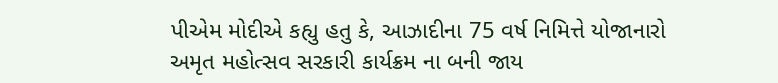પીએમ મોદીએ કહ્યુ હતુ કે, આઝાદીના 75 વર્ષ નિમિત્તે યોજાનારો અમૃત મહોત્સવ સરકારી કાર્યક્રમ ના બની જાય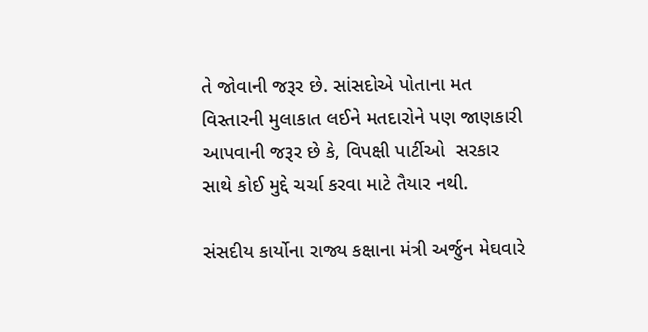તે જોવાની જરૂર છે. સાંસદોએ પોતાના મત વિસ્તારની મુલાકાત લઈને મતદારોને પણ જાણકારી આપવાની જરૂર છે કે, વિપક્ષી પાર્ટીઓ  સરકાર સાથે કોઈ મુદ્દે ચર્ચા કરવા માટે તૈયાર નથી.

સંસદીય કાર્યોના રાજ્ય કક્ષાના મંત્રી અર્જુન મેઘવારે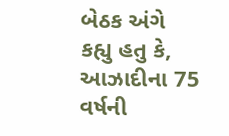બેઠક અંગે કહ્યુ હતુ કે, આઝાદીના 75 વર્ષની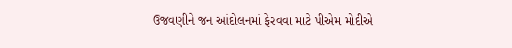ઉજવણીને જન આંદોલનમાં ફેરવવા માટે પીએમ મોદીએ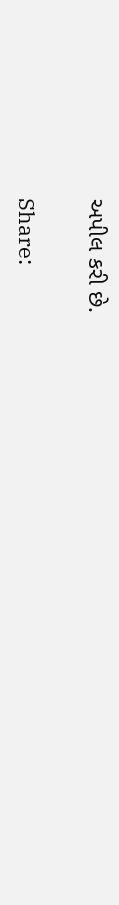અપીલ કરી છે.

Share: